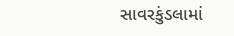સાવરકુંડલામાં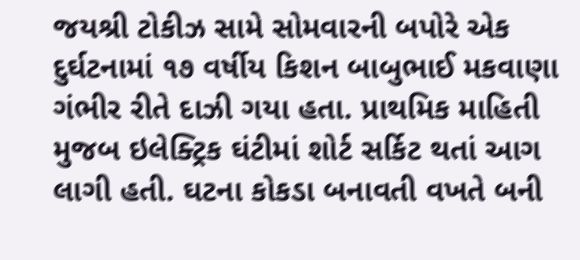જયશ્રી ટોકીઝ સામે સોમવારની બપોરે એક દુર્ઘટનામાં ૧૭ વર્ષીય કિશન બાબુભાઈ મકવાણા ગંભીર રીતે દાઝી ગયા હતા. પ્રાથમિક માહિતી મુજબ ઇલેક્ટ્રિક ઘંટીમાં શોર્ટ સર્કિટ થતાં આગ લાગી હતી. ઘટના કોકડા બનાવતી વખતે બની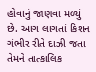હોવાનું જાણવા મળ્યું છે. આગ લાગતાં કિશન ગંભીર રીતે દાઝી જતા તેમને તાત્કાલિક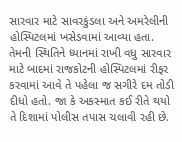સારવાર માટે સાવરકુંડલા અને અમરેલીની હોસ્પિટલમાં ખસેડવામાં આવ્યા હતા. તેમની સ્થિતિને ધ્યાનમાં રાખી વધુ સારવાર માટે બાદમાં રાજકોટની હોસ્પિટલમાં રીફર કરવામાં આવે તે પહેલા જ સગીરે દમ તોડી દીધો હતો. જા કે અકસ્માત કઈ રીતે થયો તે દિશામાં પોલીસ તપાસ ચલાવી રહી છે.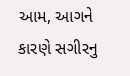આમ, આગને કારણે સગીરનુ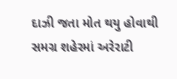દાઝી જતા મોત થયુ હોવાથી સમગ્ર શહેરમાં અરેરાટી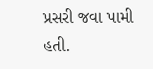પ્રસરી જવા પામી હતી.